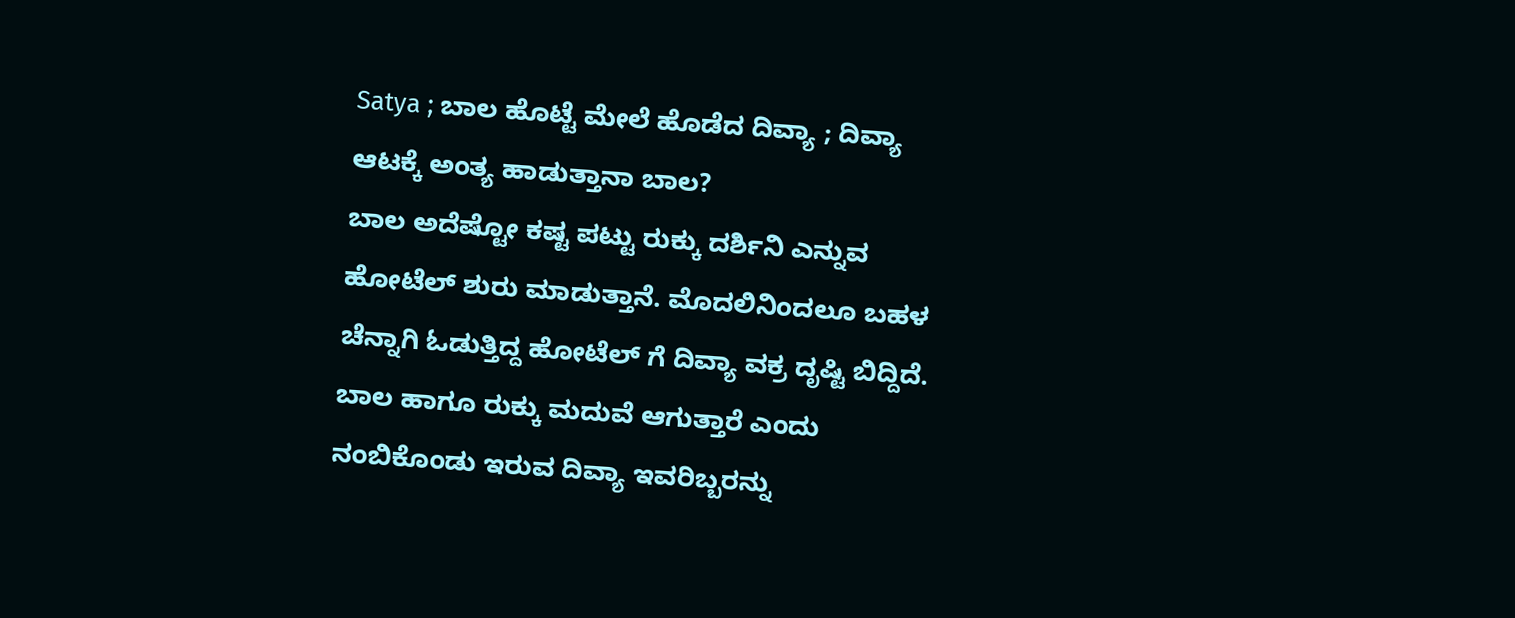Satya ; ಬಾಲ ಹೊಟ್ಟೆ ಮೇಲೆ ಹೊಡೆದ ದಿವ್ಯಾ ; ದಿವ್ಯಾ ಆಟಕ್ಕೆ ಅಂತ್ಯ ಹಾಡುತ್ತಾನಾ ಬಾಲ?
ಬಾಲ ಅದೆಷ್ಟೋ ಕಷ್ಟ ಪಟ್ಟು ರುಕ್ಕು ದರ್ಶಿನಿ ಎನ್ನುವ ಹೋಟೆಲ್ ಶುರು ಮಾಡುತ್ತಾನೆ. ಮೊದಲಿನಿಂದಲೂ ಬಹಳ ಚೆನ್ನಾಗಿ ಓಡುತ್ತಿದ್ದ ಹೋಟೆಲ್ ಗೆ ದಿವ್ಯಾ ವಕ್ರ ದೃಷ್ಟಿ ಬಿದ್ದಿದೆ. ಬಾಲ ಹಾಗೂ ರುಕ್ಕು ಮದುವೆ ಆಗುತ್ತಾರೆ ಎಂದು ನಂಬಿಕೊಂಡು ಇರುವ ದಿವ್ಯಾ ಇವರಿಬ್ಬರನ್ನು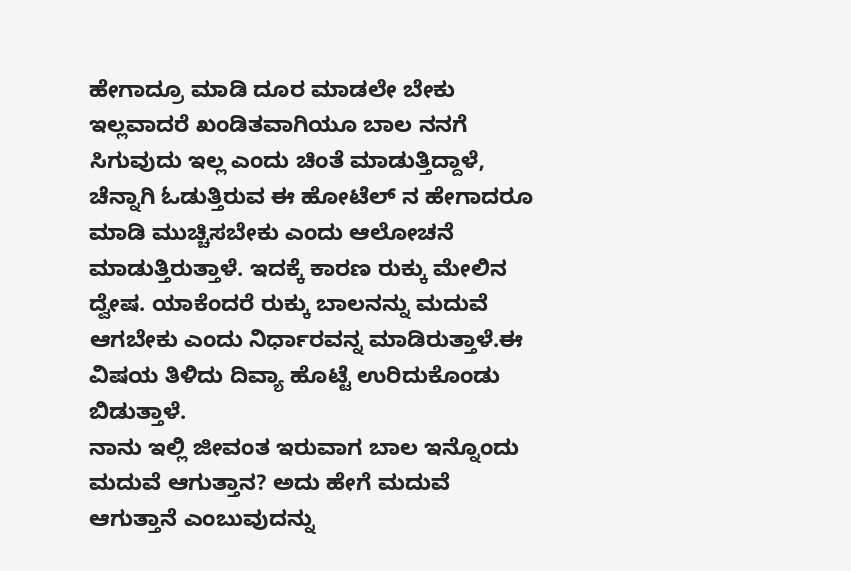ಹೇಗಾದ್ರೂ ಮಾಡಿ ದೂರ ಮಾಡಲೇ ಬೇಕು ಇಲ್ಲವಾದರೆ ಖಂಡಿತವಾಗಿಯೂ ಬಾಲ ನನಗೆ ಸಿಗುವುದು ಇಲ್ಲ ಎಂದು ಚಿಂತೆ ಮಾಡುತ್ತಿದ್ದಾಳೆ, ಚೆನ್ನಾಗಿ ಓಡುತ್ತಿರುವ ಈ ಹೋಟೆಲ್ ನ ಹೇಗಾದರೂ ಮಾಡಿ ಮುಚ್ಚಿಸಬೇಕು ಎಂದು ಆಲೋಚನೆ ಮಾಡುತ್ತಿರುತ್ತಾಳೆ. ಇದಕ್ಕೆ ಕಾರಣ ರುಕ್ಕು ಮೇಲಿನ ದ್ವೇಷ. ಯಾಕೆಂದರೆ ರುಕ್ಕು ಬಾಲನನ್ನು ಮದುವೆ ಆಗಬೇಕು ಎಂದು ನಿರ್ಧಾರವನ್ನ ಮಾಡಿರುತ್ತಾಳೆ.ಈ ವಿಷಯ ತಿಳಿದು ದಿವ್ಯಾ ಹೊಟ್ಟೆ ಉರಿದುಕೊಂಡು ಬಿಡುತ್ತಾಳೆ.
ನಾನು ಇಲ್ಲಿ ಜೀವಂತ ಇರುವಾಗ ಬಾಲ ಇನ್ನೊಂದು ಮದುವೆ ಆಗುತ್ತಾನ? ಅದು ಹೇಗೆ ಮದುವೆ ಆಗುತ್ತಾನೆ ಎಂಬುವುದನ್ನು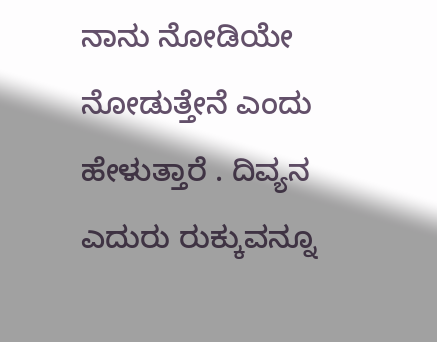ನಾನು ನೋಡಿಯೇ ನೋಡುತ್ತೇನೆ ಎಂದು ಹೇಳುತ್ತಾರೆ . ದಿವ್ಯನ ಎದುರು ರುಕ್ಕುವನ್ನೂ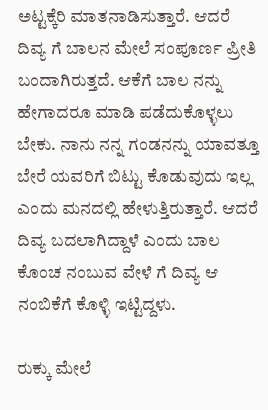ಅಟ್ಟಕ್ಕೆರಿ ಮಾತನಾಡಿಸುತ್ತಾರೆ. ಆದರೆ ದಿವ್ಯ ಗೆ ಬಾಲನ ಮೇಲೆ ಸಂಪೂರ್ಣ ಪ್ರೀತಿ ಬಂದಾಗಿರುತ್ತದೆ. ಆಕೆಗೆ ಬಾಲ ನನ್ನು ಹೇಗಾದರೂ ಮಾಡಿ ಪಡೆದುಕೊಳ್ಳಲು ಬೇಕು. ನಾನು ನನ್ನ ಗಂಡನನ್ನು ಯಾವತ್ತೂ ಬೇರೆ ಯವರಿಗೆ ಬಿಟ್ಟು ಕೊಡುವುದು ಇಲ್ಲ ಎಂದು ಮನದಲ್ಲಿ ಹೇಳುತ್ತಿರುತ್ತಾರೆ. ಆದರೆ ದಿವ್ಯ ಬದಲಾಗಿದ್ದಾಳೆ ಎಂದು ಬಾಲ ಕೊಂಚ ನಂಬುವ ವೇಳೆ ಗೆ ದಿವ್ಯ ಆ ನಂಬಿಕೆಗೆ ಕೊಳ್ಳಿ ಇಟ್ಟಿದ್ದಳು.

ರುಕ್ಕು ಮೇಲೆ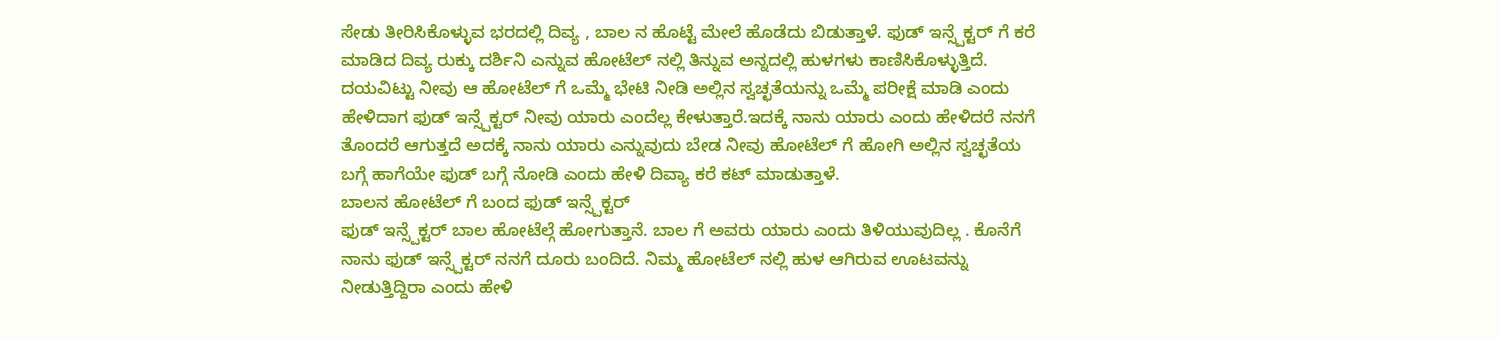ಸೇಡು ತೀರಿಸಿಕೊಳ್ಳುವ ಭರದಲ್ಲಿ ದಿವ್ಯ , ಬಾಲ ನ ಹೊಟ್ಟೆ ಮೇಲೆ ಹೊಡೆದು ಬಿಡುತ್ತಾಳೆ. ಫುಡ್ ಇನ್ಸ್ಪೆಕ್ಟರ್ ಗೆ ಕರೆ ಮಾಡಿದ ದಿವ್ಯ ರುಕ್ಕು ದರ್ಶಿನಿ ಎನ್ನುವ ಹೋಟೆಲ್ ನಲ್ಲಿ ತಿನ್ನುವ ಅನ್ನದಲ್ಲಿ ಹುಳಗಳು ಕಾಣಿಸಿಕೊಳ್ಳುತ್ತಿದೆ. ದಯವಿಟ್ಟು ನೀವು ಆ ಹೋಟೆಲ್ ಗೆ ಒಮ್ಮೆ ಭೇಟಿ ನೀಡಿ ಅಲ್ಲಿನ ಸ್ವಚ್ಛತೆಯನ್ನು ಒಮ್ಮೆ ಪರೀಕ್ಷೆ ಮಾಡಿ ಎಂದು ಹೇಳಿದಾಗ ಫುಡ್ ಇನ್ಸ್ಪೆಕ್ಟರ್ ನೀವು ಯಾರು ಎಂದೆಲ್ಲ ಕೇಳುತ್ತಾರೆ.ಇದಕ್ಕೆ ನಾನು ಯಾರು ಎಂದು ಹೇಳಿದರೆ ನನಗೆ ತೊಂದರೆ ಆಗುತ್ತದೆ ಅದಕ್ಕೆ ನಾನು ಯಾರು ಎನ್ನುವುದು ಬೇಡ ನೀವು ಹೋಟೆಲ್ ಗೆ ಹೋಗಿ ಅಲ್ಲಿನ ಸ್ವಚ್ಛತೆಯ ಬಗ್ಗೆ ಹಾಗೆಯೇ ಫುಡ್ ಬಗ್ಗೆ ನೋಡಿ ಎಂದು ಹೇಳಿ ದಿವ್ಯಾ ಕರೆ ಕಟ್ ಮಾಡುತ್ತಾಳೆ.
ಬಾಲನ ಹೋಟೆಲ್ ಗೆ ಬಂದ ಫುಡ್ ಇನ್ಸ್ಪೆಕ್ಟರ್
ಫುಡ್ ಇನ್ಸ್ಪೆಕ್ಟರ್ ಬಾಲ ಹೋಟೆಲ್ಗೆ ಹೋಗುತ್ತಾನೆ. ಬಾಲ ಗೆ ಅವರು ಯಾರು ಎಂದು ತಿಳಿಯುವುದಿಲ್ಲ . ಕೊನೆಗೆ ನಾನು ಫುಡ್ ಇನ್ಸ್ಪೆಕ್ಟರ್ ನನಗೆ ದೂರು ಬಂದಿದೆ. ನಿಮ್ಮ ಹೋಟೆಲ್ ನಲ್ಲಿ ಹುಳ ಆಗಿರುವ ಊಟವನ್ನು ನೀಡುತ್ತಿದ್ದಿರಾ ಎಂದು ಹೇಳಿ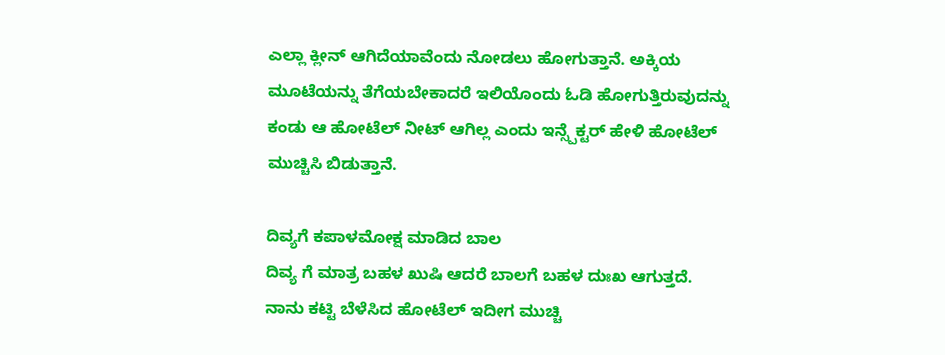ಎಲ್ಲಾ ಕ್ಲೀನ್ ಆಗಿದೆಯಾವೆಂದು ನೋಡಲು ಹೋಗುತ್ತಾನೆ. ಅಕ್ಕಿಯ ಮೂಟೆಯನ್ನು ತೆಗೆಯಬೇಕಾದರೆ ಇಲಿಯೊಂದು ಓಡಿ ಹೋಗುತ್ತಿರುವುದನ್ನು ಕಂಡು ಆ ಹೋಟೆಲ್ ನೀಟ್ ಆಗಿಲ್ಲ ಎಂದು ಇನ್ಸ್ಪೆಕ್ಟರ್ ಹೇಳಿ ಹೋಟೆಲ್ ಮುಚ್ಚಿಸಿ ಬಿಡುತ್ತಾನೆ.

ದಿವ್ಯಗೆ ಕಪಾಳಮೋಕ್ಷ ಮಾಡಿದ ಬಾಲ
ದಿವ್ಯ ಗೆ ಮಾತ್ರ ಬಹಳ ಖುಷಿ ಆದರೆ ಬಾಲಗೆ ಬಹಳ ದುಃಖ ಆಗುತ್ತದೆ. ನಾನು ಕಟ್ಟಿ ಬೆಳೆಸಿದ ಹೋಟೆಲ್ ಇದೀಗ ಮುಚ್ಚಿ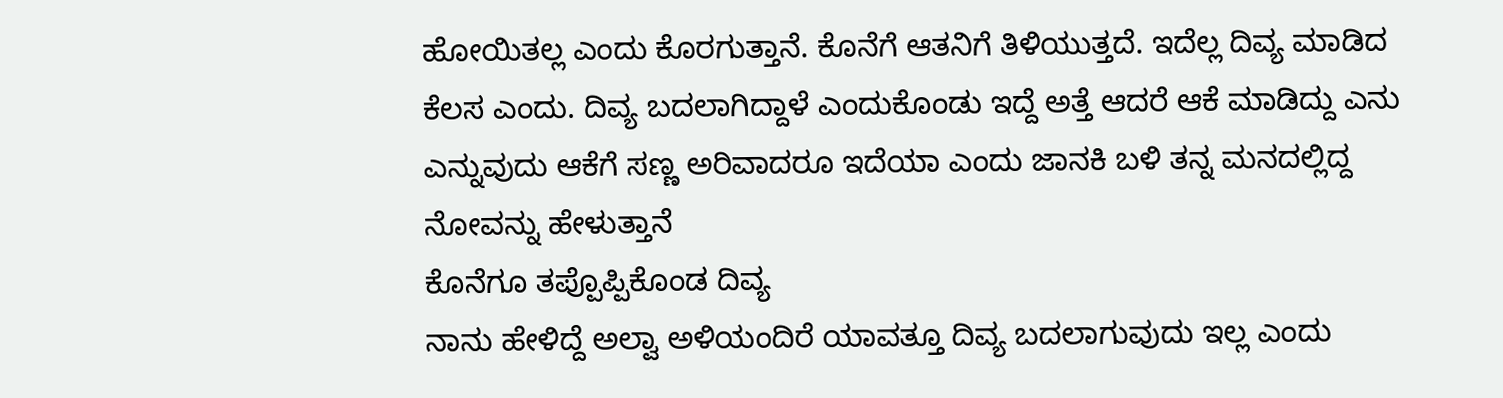ಹೋಯಿತಲ್ಲ ಎಂದು ಕೊರಗುತ್ತಾನೆ. ಕೊನೆಗೆ ಆತನಿಗೆ ತಿಳಿಯುತ್ತದೆ. ಇದೆಲ್ಲ ದಿವ್ಯ ಮಾಡಿದ ಕೆಲಸ ಎಂದು. ದಿವ್ಯ ಬದಲಾಗಿದ್ದಾಳೆ ಎಂದುಕೊಂಡು ಇದ್ದೆ ಅತ್ತೆ ಆದರೆ ಆಕೆ ಮಾಡಿದ್ದು ಎನು ಎನ್ನುವುದು ಆಕೆಗೆ ಸಣ್ಣ ಅರಿವಾದರೂ ಇದೆಯಾ ಎಂದು ಜಾನಕಿ ಬಳಿ ತನ್ನ ಮನದಲ್ಲಿದ್ದ ನೋವನ್ನು ಹೇಳುತ್ತಾನೆ
ಕೊನೆಗೂ ತಪ್ಪೊಪ್ಪಿಕೊಂಡ ದಿವ್ಯ
ನಾನು ಹೇಳಿದ್ದೆ ಅಲ್ವಾ ಅಳಿಯಂದಿರೆ ಯಾವತ್ತೂ ದಿವ್ಯ ಬದಲಾಗುವುದು ಇಲ್ಲ ಎಂದು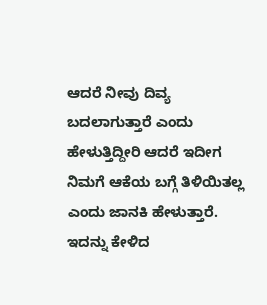ಆದರೆ ನೀವು ದಿವ್ಯ ಬದಲಾಗುತ್ತಾರೆ ಎಂದು ಹೇಳುತ್ತಿದ್ದೀರಿ ಆದರೆ ಇದೀಗ ನಿಮಗೆ ಆಕೆಯ ಬಗ್ಗೆ ತಿಳಿಯಿತಲ್ಲ ಎಂದು ಜಾನಕಿ ಹೇಳುತ್ತಾರೆ. ಇದನ್ನು ಕೇಳಿದ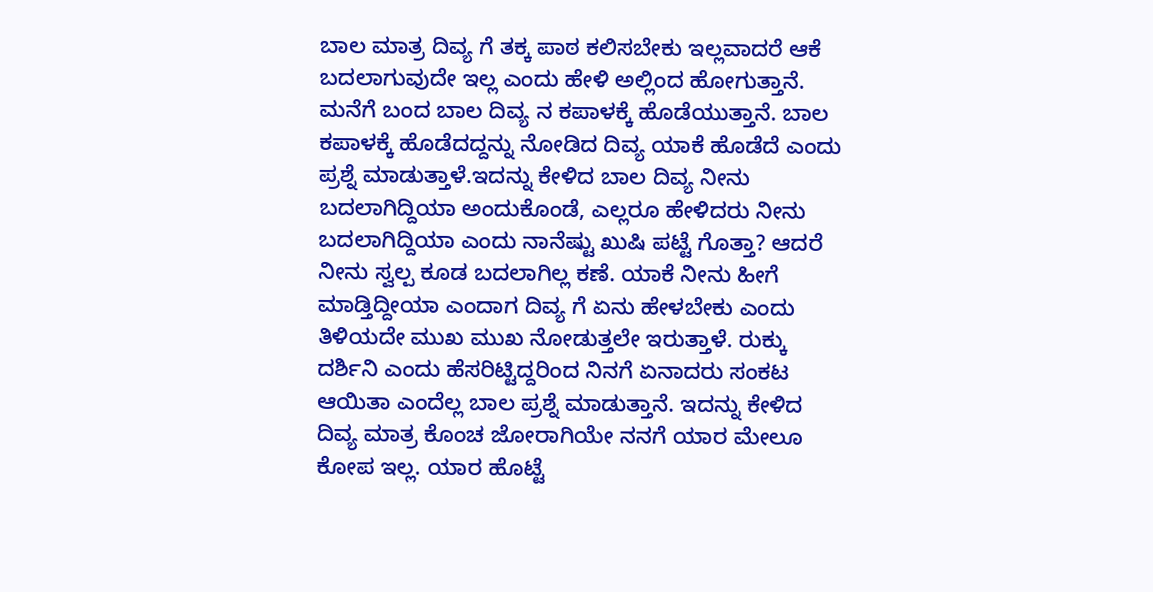ಬಾಲ ಮಾತ್ರ ದಿವ್ಯ ಗೆ ತಕ್ಕ ಪಾಠ ಕಲಿಸಬೇಕು ಇಲ್ಲವಾದರೆ ಆಕೆ ಬದಲಾಗುವುದೇ ಇಲ್ಲ ಎಂದು ಹೇಳಿ ಅಲ್ಲಿಂದ ಹೋಗುತ್ತಾನೆ. ಮನೆಗೆ ಬಂದ ಬಾಲ ದಿವ್ಯ ನ ಕಪಾಳಕ್ಕೆ ಹೊಡೆಯುತ್ತಾನೆ. ಬಾಲ ಕಪಾಳಕ್ಕೆ ಹೊಡೆದದ್ದನ್ನು ನೋಡಿದ ದಿವ್ಯ ಯಾಕೆ ಹೊಡೆದೆ ಎಂದು ಪ್ರಶ್ನೆ ಮಾಡುತ್ತಾಳೆ.ಇದನ್ನು ಕೇಳಿದ ಬಾಲ ದಿವ್ಯ ನೀನು ಬದಲಾಗಿದ್ದಿಯಾ ಅಂದುಕೊಂಡೆ, ಎಲ್ಲರೂ ಹೇಳಿದರು ನೀನು ಬದಲಾಗಿದ್ದಿಯಾ ಎಂದು ನಾನೆಷ್ಟು ಖುಷಿ ಪಟ್ಟೆ ಗೊತ್ತಾ? ಆದರೆ ನೀನು ಸ್ವಲ್ಪ ಕೂಡ ಬದಲಾಗಿಲ್ಲ ಕಣೆ. ಯಾಕೆ ನೀನು ಹೀಗೆ ಮಾಡ್ತಿದ್ದೀಯಾ ಎಂದಾಗ ದಿವ್ಯ ಗೆ ಏನು ಹೇಳಬೇಕು ಎಂದು ತಿಳಿಯದೇ ಮುಖ ಮುಖ ನೋಡುತ್ತಲೇ ಇರುತ್ತಾಳೆ. ರುಕ್ಕು ದರ್ಶಿನಿ ಎಂದು ಹೆಸರಿಟ್ಟಿದ್ದರಿಂದ ನಿನಗೆ ಏನಾದರು ಸಂಕಟ ಆಯಿತಾ ಎಂದೆಲ್ಲ ಬಾಲ ಪ್ರಶ್ನೆ ಮಾಡುತ್ತಾನೆ. ಇದನ್ನು ಕೇಳಿದ ದಿವ್ಯ ಮಾತ್ರ ಕೊಂಚ ಜೋರಾಗಿಯೇ ನನಗೆ ಯಾರ ಮೇಲೂ ಕೋಪ ಇಲ್ಲ. ಯಾರ ಹೊಟ್ಟೆ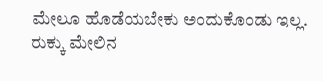ಮೇಲೂ ಹೊಡೆಯಬೇಕು ಅಂದುಕೊಂಡು ಇಲ್ಲ. ರುಕ್ಕು ಮೇಲಿನ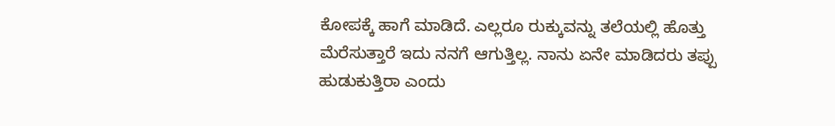ಕೋಪಕ್ಕೆ ಹಾಗೆ ಮಾಡಿದೆ. ಎಲ್ಲರೂ ರುಕ್ಕುವನ್ನು ತಲೆಯಲ್ಲಿ ಹೊತ್ತು ಮೆರೆಸುತ್ತಾರೆ ಇದು ನನಗೆ ಆಗುತ್ತಿಲ್ಲ. ನಾನು ಏನೇ ಮಾಡಿದರು ತಪ್ಪು ಹುಡುಕುತ್ತಿರಾ ಎಂದು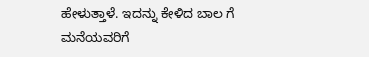ಹೇಳುತ್ತಾಳೆ. ಇದನ್ನು ಕೇಳಿದ ಬಾಲ ಗೆ ಮನೆಯವರಿಗೆ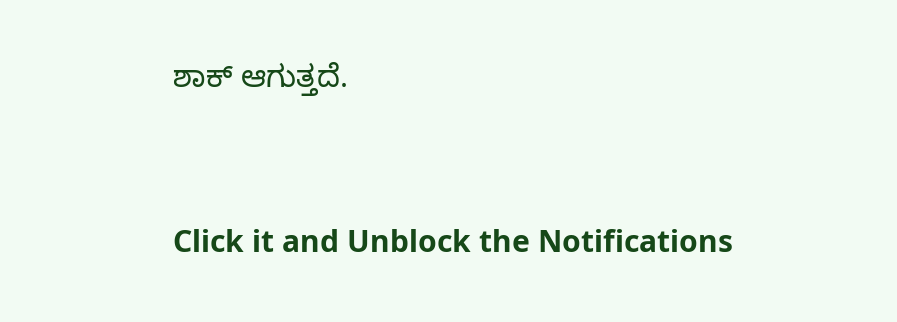ಶಾಕ್ ಆಗುತ್ತದೆ.


Click it and Unblock the Notifications